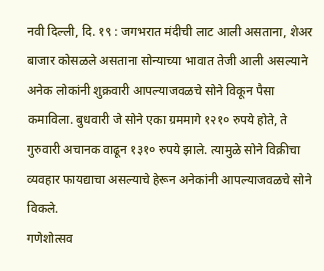नवी दिल्ली, दि. १९ : जगभरात मंदीची लाट आली असताना, शेअर बाजार कोसळले असताना सोन्याच्या भावात तेजी आली असल्याने अनेक लोकांनी शुक्रवारी आपल्याजवळचे सोने विकून पैसा कमाविला. बुधवारी जे सोने एका ग्रममागे १२१० रुपये होते, ते गुरुवारी अचानक वाढून १३१० रुपये झाले. त्यामुळे सोने विक्रीचा व्यवहार फायद्याचा असल्याचे हेरून अनेकांनी आपल्याजवळचे सोने विकले.
गणेशोत्सव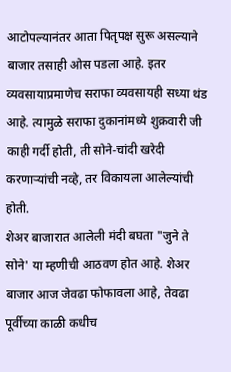आटोपल्यानंतर आता पितृपक्ष सुरू असल्याने बाजार तसाही ओस पडला आहे. इतर व्यवसायाप्रमाणेच सराफा व्यवसायही सध्या थंड आहे. त्यामुळे सराफा दुकानांमध्ये शुक्रवारी जी काही गर्दी होती, ती सोने-चांदी खरेदी करणाऱ्यांची नव्हे, तर विकायला आलेल्यांची होती.
शेअर बाजारात आलेली मंदी बघता "जुने ते सोने' या म्हणीची आठवण होत आहे. शेअर बाजार आज जेवढा फोफावला आहे, तेवढा पूर्वीच्या काळी कधीच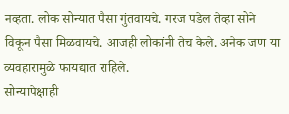नव्हता. लोक सोन्यात पैसा गुंतवायचे. गरज पडेल तेव्हा सोने विकून पैसा मिळवायचे. आजही लोकांनी तेच केले. अनेक जण या व्यवहारामुळे फायद्यात राहिले.
सोन्यापेक्षाही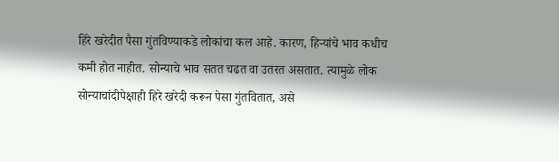हिरे खरेदीत पैसा गुंतविण्याकडे लोकांचा कल आहे. कारण, हिऱ्यांचे भाव कधीच कमी होत नाहीत. सोन्याचे भाव सतत चढत वा उतरत असतात. त्यामुळे लोक सोन्याचांदीपेक्षाही हिरे खरेदी करून पेसा गुंतवितात, असे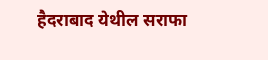हैदराबाद येथील सराफा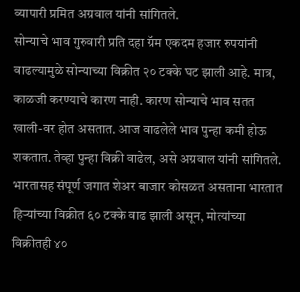व्यापारी प्रमित अग्रवाल यांनी सांगितले.
सोन्याचे भाव गुरुवारी प्रति दहा ग्रॅम एकदम हजार रुपयांनी वाढल्यामुळे सोन्याच्या विक्रीत २० टक्के घट झाली आहे. मात्र, काळजी करण्याचे कारण नाही. कारण सोन्याचे भाव सतत खाली-वर होत असतात. आज वाढलेले भाव पुन्हा कमी होऊ शकतात. तेव्हा पुन्हा विक्री वाढेल, असे अग्रवाल यांनी सांगितले.
भारतासह संपूर्ण जगात शेअर बाजार कोसळत असताना भारतात हिऱ्यांच्या विक्रीत ६० टक्के वाढ झाली असून, मोत्यांच्या विक्रीतही ४०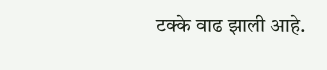टक्के वाढ झाली आहे.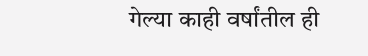गेल्या काही वर्षांतील ही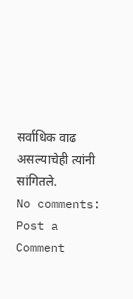सर्वाधिक वाढ असल्याचेही त्यांनी सांगितले.
No comments:
Post a Comment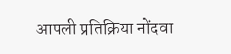आपली प्रतिक्रिया नोंदवा